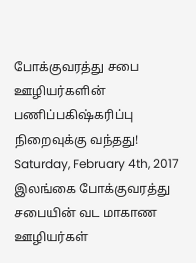போக்குவரத்து சபை ஊழியர்களின் பணிப்பகிஷ்கரிப்பு நிறைவுக்கு வந்தது!
Saturday, February 4th, 2017
இலங்கை போக்குவரத்து சபையின் வட மாகாண ஊழியர்கள்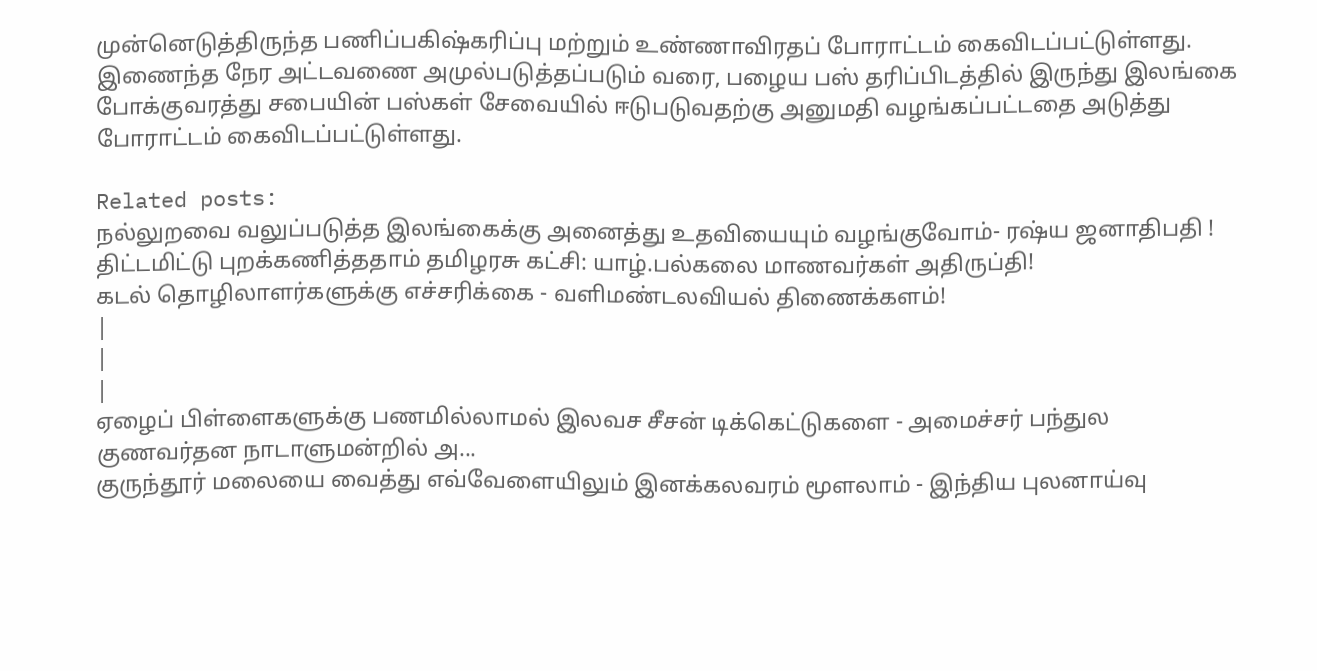முன்னெடுத்திருந்த பணிப்பகிஷ்கரிப்பு மற்றும் உண்ணாவிரதப் போராட்டம் கைவிடப்பட்டுள்ளது.
இணைந்த நேர அட்டவணை அமுல்படுத்தப்படும் வரை, பழைய பஸ் தரிப்பிடத்தில் இருந்து இலங்கை போக்குவரத்து சபையின் பஸ்கள் சேவையில் ஈடுபடுவதற்கு அனுமதி வழங்கப்பட்டதை அடுத்து போராட்டம் கைவிடப்பட்டுள்ளது.

Related posts:
நல்லுறவை வலுப்படுத்த இலங்கைக்கு அனைத்து உதவியையும் வழங்குவோம்- ரஷ்ய ஜனாதிபதி !
திட்டமிட்டு புறக்கணித்ததாம் தமிழரசு கட்சி: யாழ்.பல்கலை மாணவர்கள் அதிருப்தி!
கடல் தொழிலாளர்களுக்கு எச்சரிக்கை - வளிமண்டலவியல் திணைக்களம்!
|
|
|
ஏழைப் பிள்ளைகளுக்கு பணமில்லாமல் இலவச சீசன் டிக்கெட்டுகளை - அமைச்சர் பந்துல குணவர்தன நாடாளுமன்றில் அ...
குருந்தூர் மலையை வைத்து எவ்வேளையிலும் இனக்கலவரம் மூளலாம் - இந்திய புலனாய்வு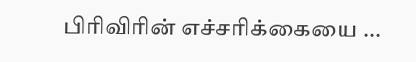பிரிவிரின் எச்சரிக்கையை ...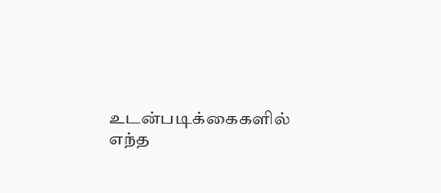உடன்படிக்கைகளில் எந்த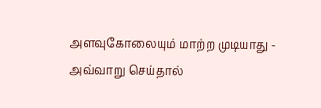அளவுகோலையும் மாற்ற முடியாது - அவ்வாறு செய்தால்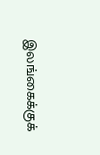இலங்கைக்குக்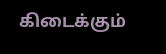கிடைக்கும்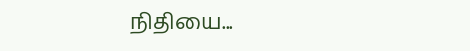நிதியை...